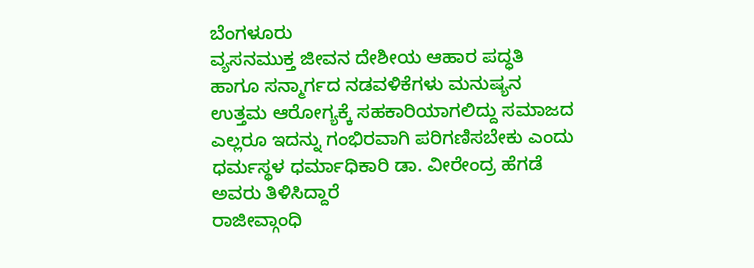ಬೆಂಗಳೂರು
ವ್ಯಸನಮುಕ್ತ ಜೀವನ ದೇಶೀಯ ಆಹಾರ ಪದ್ಧತಿ ಹಾಗೂ ಸನ್ಮಾರ್ಗದ ನಡವಳಿಕೆಗಳು ಮನುಷ್ಯನ ಉತ್ತಮ ಆರೋಗ್ಯಕ್ಕೆ ಸಹಕಾರಿಯಾಗಲಿದ್ದು ಸಮಾಜದ ಎಲ್ಲರೂ ಇದನ್ನು ಗಂಭಿರವಾಗಿ ಪರಿಗಣಿಸಬೇಕು ಎಂದು ಧರ್ಮಸ್ಥಳ ಧರ್ಮಾಧಿಕಾರಿ ಡಾ. ವೀರೇಂದ್ರ ಹೆಗಡೆ ಅವರು ತಿಳಿಸಿದ್ದಾರೆ
ರಾಜೀವ್ಗಾಂಧಿ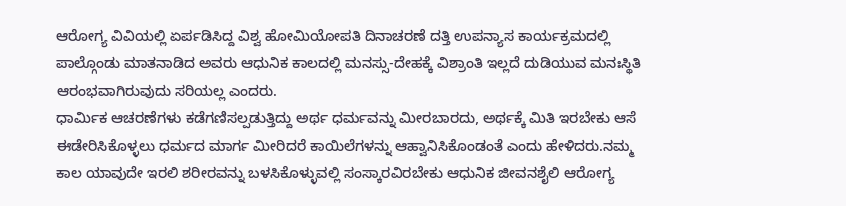ಆರೋಗ್ಯ ವಿವಿಯಲ್ಲಿ ಏರ್ಪಡಿಸಿದ್ದ ವಿಶ್ವ ಹೋಮಿಯೋಪತಿ ದಿನಾಚರಣೆ ದತ್ತಿ ಉಪನ್ಯಾಸ ಕಾರ್ಯಕ್ರಮದಲ್ಲಿ ಪಾಲ್ಗೊಂಡು ಮಾತನಾಡಿದ ಅವರು ಆಧುನಿಕ ಕಾಲದಲ್ಲಿ ಮನಸ್ಸು-ದೇಹಕ್ಕೆ ವಿಶ್ರಾಂತಿ ಇಲ್ಲದೆ ದುಡಿಯುವ ಮನಃಸ್ಥಿತಿ ಆರಂಭವಾಗಿರುವುದು ಸರಿಯಲ್ಲ ಎಂದರು.
ಧಾರ್ಮಿಕ ಆಚರಣೆಗಳು ಕಡೆಗಣಿಸಲ್ಪಡುತ್ತಿದ್ದು ಅರ್ಥ ಧರ್ಮವನ್ನು ಮೀರಬಾರದು, ಅರ್ಥಕ್ಕೆ ಮಿತಿ ಇರಬೇಕು ಆಸೆ ಈಡೇರಿಸಿಕೊಳ್ಳಲು ಧರ್ಮದ ಮಾರ್ಗ ಮೀರಿದರೆ ಕಾಯಿಲೆಗಳನ್ನು ಆಹ್ವಾನಿಸಿಕೊಂಡಂತೆ ಎಂದು ಹೇಳಿದರು.ನಮ್ಮ ಕಾಲ ಯಾವುದೇ ಇರಲಿ ಶರೀರವನ್ನು ಬಳಸಿಕೊಳ್ಳುವಲ್ಲಿ ಸಂಸ್ಕಾರವಿರಬೇಕು ಆಧುನಿಕ ಜೀವನಶೈಲಿ ಆರೋಗ್ಯ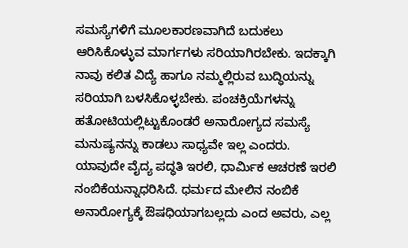ಸಮಸ್ಯೆಗಳಿಗೆ ಮೂಲಕಾರಣವಾಗಿದೆ ಬದುಕಲು ಆರಿಸಿಕೊಳ್ಳುವ ಮಾರ್ಗಗಳು ಸರಿಯಾಗಿರಬೇಕು. ಇದಕ್ಕಾಗಿ ನಾವು ಕಲಿತ ವಿದ್ಯೆ ಹಾಗೂ ನಮ್ಮಲ್ಲಿರುವ ಬುದ್ಧಿಯನ್ನು ಸರಿಯಾಗಿ ಬಳಸಿಕೊಳ್ಳಬೇಕು. ಪಂಚಕ್ರಿಯೆಗಳನ್ನು ಹತೋಟಿಯಲ್ಲಿಟ್ಟುಕೊಂಡರೆ ಅನಾರೋಗ್ಯದ ಸಮಸ್ಯೆ ಮನುಷ್ಯನನ್ನು ಕಾಡಲು ಸಾಧ್ಯವೇ ಇಲ್ಲ ಎಂದರು.
ಯಾವುದೇ ವೈದ್ಯ ಪದ್ಧತಿ ಇರಲಿ, ಧಾರ್ಮಿಕ ಆಚರಣೆ ಇರಲಿ ನಂಬಿಕೆಯನ್ನಾಧರಿಸಿದೆ. ಧರ್ಮದ ಮೇಲಿನ ನಂಬಿಕೆ ಅನಾರೋಗ್ಯಕ್ಕೆ ಔಷಧಿಯಾಗಬಲ್ಲದು ಎಂದ ಅವರು, ಎಲ್ಲ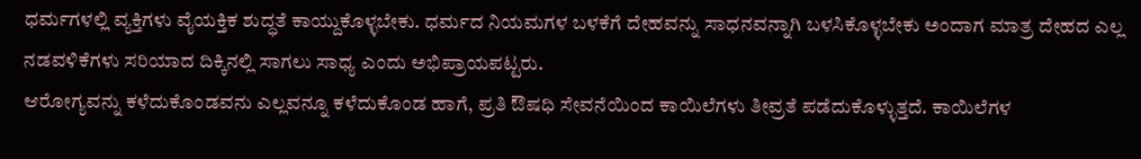ಧರ್ಮಗಳಲ್ಲಿ ವ್ಯಕ್ತಿಗಳು ವೈಯಕ್ತಿಕ ಶುದ್ಧತೆ ಕಾಯ್ದುಕೊಳ್ಳಬೇಕು. ಧರ್ಮದ ನಿಯಮಗಳ ಬಳಕೆಗೆ ದೇಹವನ್ನು ಸಾಧನವನ್ನಾಗಿ ಬಳಸಿಕೊಳ್ಳಬೇಕು ಅಂದಾಗ ಮಾತ್ರ ದೇಹದ ಎಲ್ಲ ನಡವಳಿಕೆಗಳು ಸರಿಯಾದ ದಿಕ್ಕಿನಲ್ಲಿ ಸಾಗಲು ಸಾಧ್ಯ ಎಂದು ಅಭಿಪ್ರಾಯಪಟ್ಟರು.
ಆರೋಗ್ಯವನ್ನು ಕಳೆದುಕೊಂಡವನು ಎಲ್ಲವನ್ನೂ ಕಳೆದುಕೊಂಡ ಹಾಗೆ, ಪ್ರತಿ ಔಷಧಿ ಸೇವನೆಯಿಂದ ಕಾಯಿಲೆಗಳು ತೀವ್ರತೆ ಪಡೆದುಕೊಳ್ಳುತ್ತದೆ. ಕಾಯಿಲೆಗಳ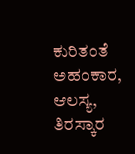ಕುರಿತಂತೆ ಅಹಂಕಾರ, ಆಲಸ್ಯ, ತಿರಸ್ಕಾರ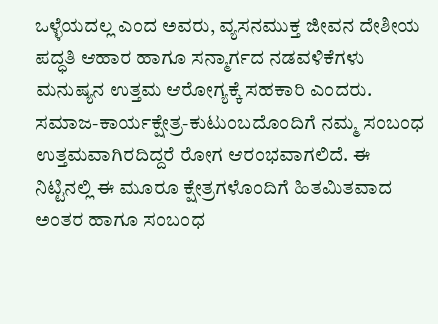ಒಳ್ಳೆಯದಲ್ಲ ಎಂದ ಅವರು, ವ್ಯಸನಮುಕ್ತ ಜೀವನ ದೇಶೀಯ ಪದ್ಧತಿ ಆಹಾರ ಹಾಗೂ ಸನ್ಮಾರ್ಗದ ನಡವಳಿಕೆಗಳು ಮನುಷ್ಯನ ಉತ್ತಮ ಆರೋಗ್ಯಕ್ಕೆ ಸಹಕಾರಿ ಎಂದರು.
ಸಮಾಜ-ಕಾರ್ಯಕ್ಷೇತ್ರ-ಕುಟುಂಬದೊಂದಿಗೆ ನಮ್ಮ ಸಂಬಂಧ ಉತ್ತಮವಾಗಿರದಿದ್ದರೆ ರೋಗ ಆರಂಭವಾಗಲಿದೆ. ಈ ನಿಟ್ಟಿನಲ್ಲಿ ಈ ಮೂರೂ ಕ್ಷೇತ್ರಗಳೊಂದಿಗೆ ಹಿತಮಿತವಾದ ಅಂತರ ಹಾಗೂ ಸಂಬಂಧ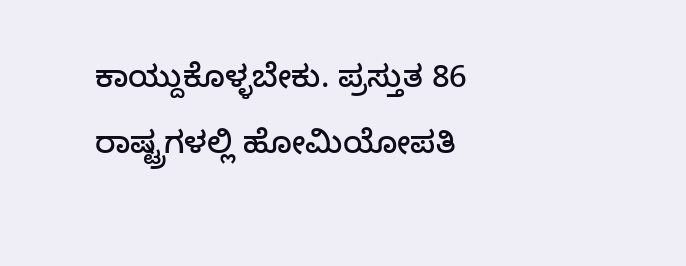ಕಾಯ್ದುಕೊಳ್ಳಬೇಕು. ಪ್ರಸ್ತುತ 86 ರಾಷ್ಟ್ರಗಳಲ್ಲಿ ಹೋಮಿಯೋಪತಿ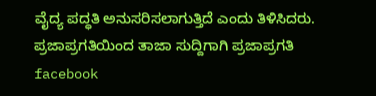ವೈದ್ಯ ಪದ್ಧತಿ ಅನುಸರಿಸಲಾಗುತ್ತಿದೆ ಎಂದು ತಿಳಿಸಿದರು.
ಪ್ರಜಾಪ್ರಗತಿಯಿಂದ ತಾಜಾ ಸುದ್ದಿಗಾಗಿ ಪ್ರಜಾಪ್ರಗತಿ facebook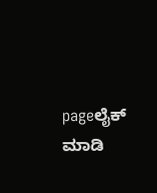pageಲೈಕ್ ಮಾಡಿ